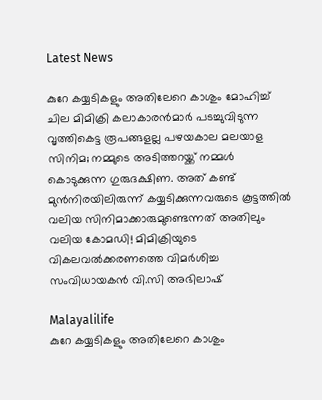Latest News

കുറേ കയ്യടികളും അതിലേറെ കാശും മോഹിച്ച് ചില മിമിക്രി കലാകാരന്‍മാര്‍ പടച്ചുവിടുന്ന വൃത്തികെട്ട രൂപങ്ങളല്ല പഴയകാല മലയാള സിനിമ; നമ്മുടെ അടിത്തറയ്ക്ക് നമ്മള്‍ കൊടുക്കുന്ന ഗുരുദക്ഷിണ. അത് കണ്ട് മുന്‍നിരയിലിരുന്ന് കയ്യടിക്കുന്നവരുടെ കൂട്ടത്തില്‍ വലിയ സിനിമാക്കാരുമുണ്ടെന്നത് അതിലും വലിയ കോമഡി! മിമിക്രിയുടെ വികലവല്‍ക്കരണത്തെ വിമര്‍ശിച്ച സംവിധായകന്‍ വി.സി അഭിലാഷ്

Malayalilife
കുറേ കയ്യടികളും അതിലേറെ കാശും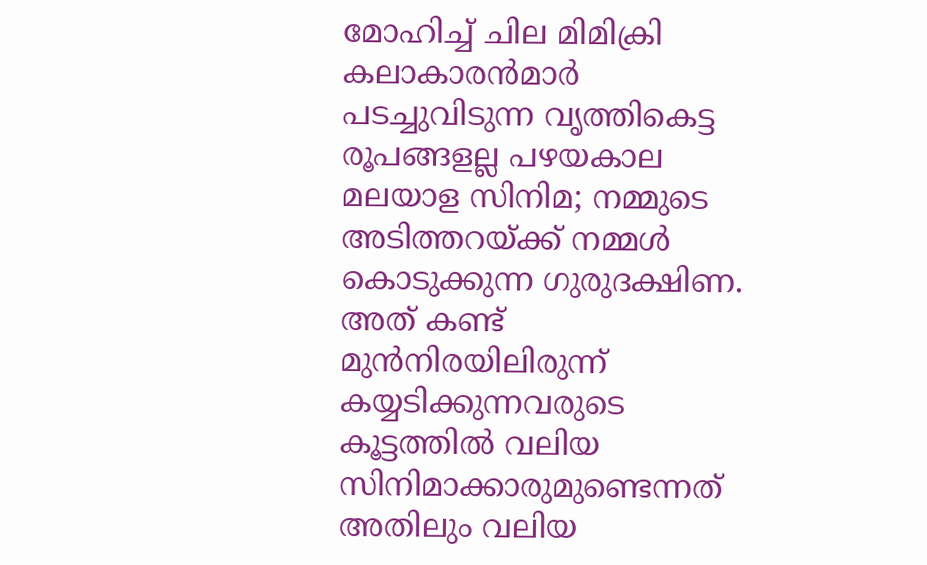മോഹിച്ച് ചില മിമിക്രി കലാകാരന്‍മാര്‍ പടച്ചുവിടുന്ന വൃത്തികെട്ട രൂപങ്ങളല്ല പഴയകാല മലയാള സിനിമ; നമ്മുടെ അടിത്തറയ്ക്ക് നമ്മള്‍ കൊടുക്കുന്ന ഗുരുദക്ഷിണ. അത് കണ്ട് മുന്‍നിരയിലിരുന്ന് കയ്യടിക്കുന്നവരുടെ കൂട്ടത്തില്‍ വലിയ സിനിമാക്കാരുമുണ്ടെന്നത് അതിലും വലിയ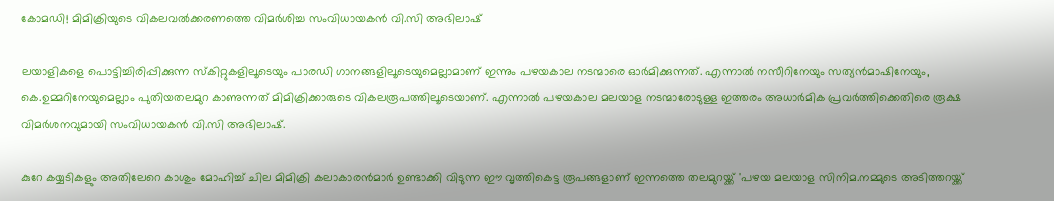കോമഡി! മിമിക്രിയുടെ വികലവല്‍ക്കരണത്തെ വിമര്‍ശിച്ച സംവിധായകന്‍ വി.സി അഭിലാഷ്

ലയാളികളെ പൊട്ടിച്ചിരിപ്പിക്കുന്ന സ്‌കിറ്റുകളിലൂടെയും പാരഡി ഗാനങ്ങളിലൂടെയുമെല്ലാമാണ് ഇന്നും പഴയകാല നടന്മാരെ ഓര്‍മിക്കുന്നത്. എന്നാല്‍ നസീറിനേയും സത്യന്‍മാഷിനേയും, കെ.ഉമ്മറിനേയുമെല്ലാം പുതിയതലമുറ കാണുന്നത് മിമിക്രിക്കാരുടെ വികലരൂപത്തിലൂടെയാണ്. എന്നാല്‍ പഴയകാല മലയാള നടന്മാരോടുള്ള ഇത്തരം അധാര്‍മിക പ്രവര്‍ത്തിക്കെതിരെ രൂക്ഷ വിമര്‍ശനവുമായി സംവിധായകന്‍ വി.സി അഭിലാഷ്.

കുറേ കയ്യടികളും അതിലേറെ കാശും മോഹിച്ച് ചില മിമിക്രി കലാകാരന്‍മാര്‍ ഉണ്ടാക്കി വിടുന്ന ഈ വൃത്തികെട്ട രൂപങ്ങളാണ് ഇന്നത്തെ തലമുറയ്ക്ക് 'പഴയ മലയാള സിനിമ.നമ്മുടെ അടിത്തറയ്ക്ക്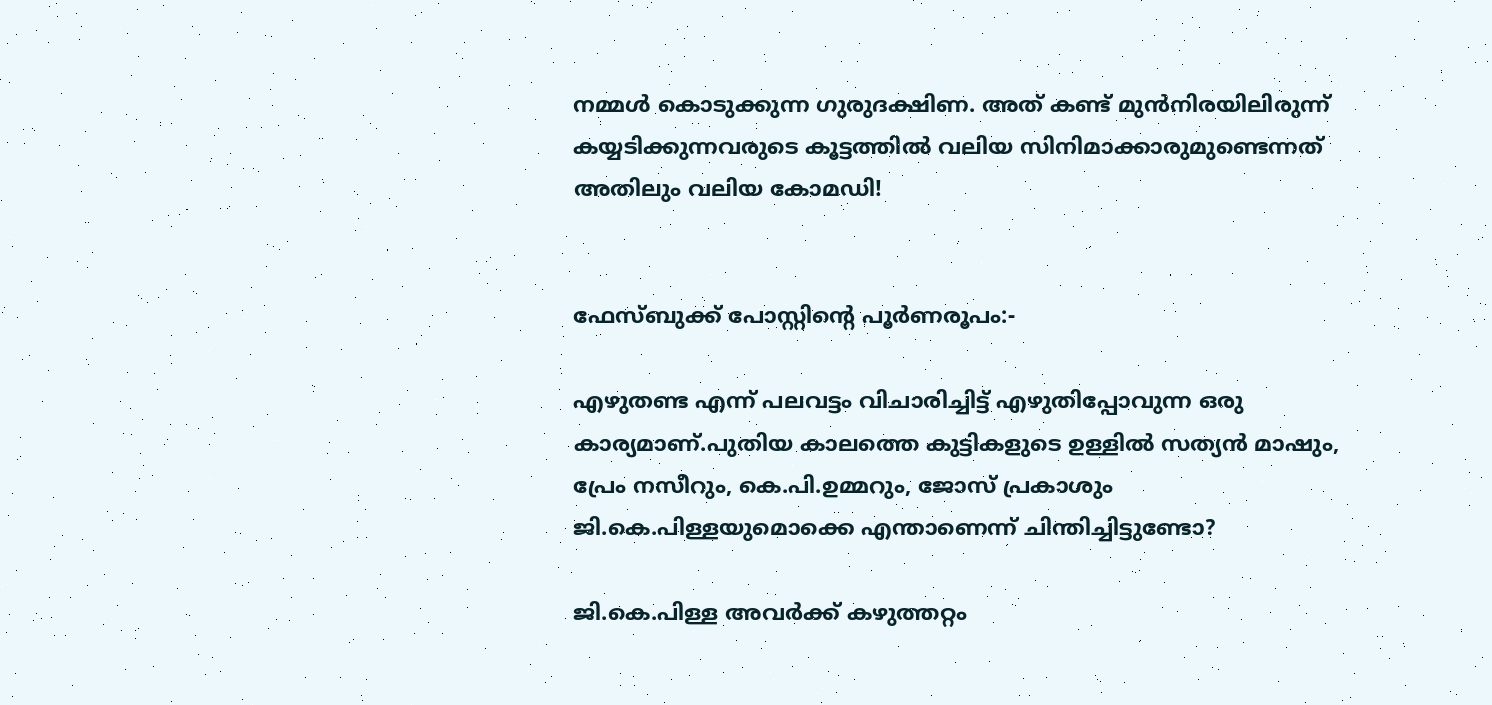നമ്മള്‍ കൊടുക്കുന്ന ഗുരുദക്ഷിണ. അത് കണ്ട് മുന്‍നിരയിലിരുന്ന് കയ്യടിക്കുന്നവരുടെ കൂട്ടത്തില്‍ വലിയ സിനിമാക്കാരുമുണ്ടെന്നത് അതിലും വലിയ കോമഡി!


ഫേസ്ബുക്ക് പോസ്റ്റിന്റെ പൂര്‍ണരൂപം:-

എഴുതണ്ട എന്ന് പലവട്ടം വിചാരിച്ചിട്ട് എഴുതിപ്പോവുന്ന ഒരു കാര്യമാണ്.പുതിയ കാലത്തെ കുട്ടികളുടെ ഉള്ളില്‍ സത്യന്‍ മാഷും, പ്രേം നസീറും, കെ.പി.ഉമ്മറും, ജോസ് പ്രകാശും ജി.കെ.പിള്ളയുമൊക്കെ എന്താണെന്ന് ചിന്തിച്ചിട്ടുണ്ടോ?

ജി.കെ.പിള്ള അവര്‍ക്ക് കഴുത്തറ്റം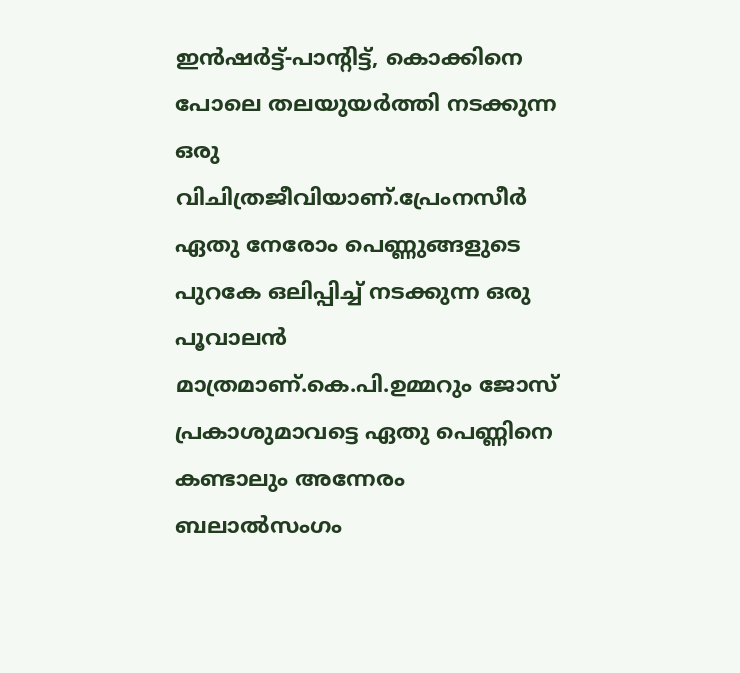ഇന്‍ഷര്‍ട്ട്-പാന്റിട്ട്, കൊക്കിനെ പോലെ തലയുയര്‍ത്തി നടക്കുന്ന ഒരു വിചിത്രജീവിയാണ്.പ്രേംനസീര്‍ ഏതു നേരോം പെണ്ണുങ്ങളുടെ പുറകേ ഒലിപ്പിച്ച് നടക്കുന്ന ഒരു പൂവാലന്‍ മാത്രമാണ്.കെ.പി.ഉമ്മറും ജോസ് പ്രകാശുമാവട്ടെ ഏതു പെണ്ണിനെ കണ്ടാലും അന്നേരം ബലാല്‍സംഗം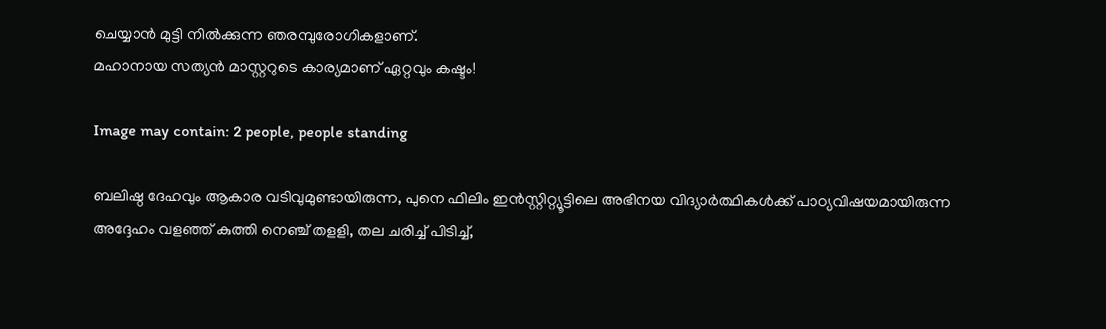ചെയ്യാന്‍ മുട്ടി നില്‍ക്കുന്ന ഞരമ്പുരോഗികളാണ്.
മഹാനായ സത്യന്‍ മാസ്റ്ററുടെ കാര്യമാണ് ഏറ്റവും കഷ്ടം!

Image may contain: 2 people, people standing

ബലിഷ്ഠ ദേഹവും ആകാര വടിവുമുണ്ടായിരുന്ന, പുനെ ഫിലിം ഇന്‍സ്റ്റിറ്റ്യൂട്ടിലെ അഭിനയ വിദ്യാര്‍ത്ഥികള്‍ക്ക് പാഠ്യവിഷയമായിരുന്ന അദ്ദേഹം വളഞ്ഞ് കുത്തി നെഞ്ച് തളളി, തല ചരിച്ച് പിടിച്ച്,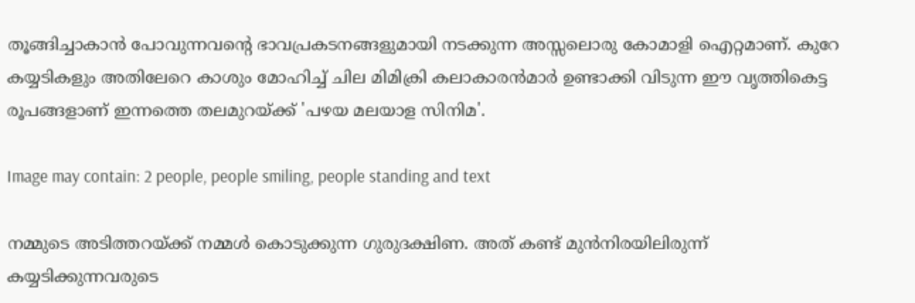തൂങ്ങിച്ചാകാന്‍ പോവുന്നവന്റെ ഭാവപ്രകടനങ്ങളുമായി നടക്കുന്ന അസ്സലൊരു കോമാളി ഐറ്റമാണ്. കുറേ കയ്യടികളും അതിലേറെ കാശും മോഹിച്ച് ചില മിമിക്രി കലാകാരന്‍മാര്‍ ഉണ്ടാക്കി വിടുന്ന ഈ വൃത്തികെട്ട രൂപങ്ങളാണ് ഇന്നത്തെ തലമുറയ്ക്ക് 'പഴയ മലയാള സിനിമ'.

Image may contain: 2 people, people smiling, people standing and text

നമ്മുടെ അടിത്തറയ്ക്ക് നമ്മള്‍ കൊടുക്കുന്ന ഗുരുദക്ഷിണ. അത് കണ്ട് മുന്‍നിരയിലിരുന്ന് കയ്യടിക്കുന്നവരുടെ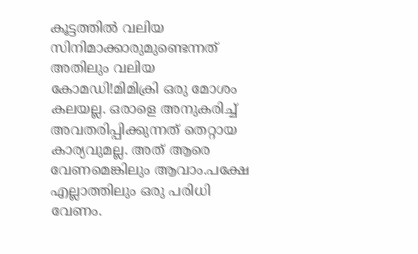കൂട്ടത്തില്‍ വലിയ സിനിമാക്കാരുമുണ്ടെന്നത് അതിലും വലിയ കോമഡി!മിമിക്രി ഒരു മോശം കലയല്ല. ഒരാളെ അനുകരിച്ച് അവതരിപ്പിക്കുന്നത് തെറ്റായ കാര്യവുമല്ല. അത് ആരെ വേണമെങ്കിലും ആവാം.പക്ഷേ എല്ലാത്തിലും ഒരു പരിധി വേണം.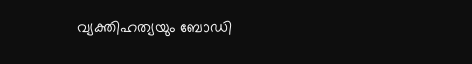വ്യക്തിഹത്യയും ബോഡി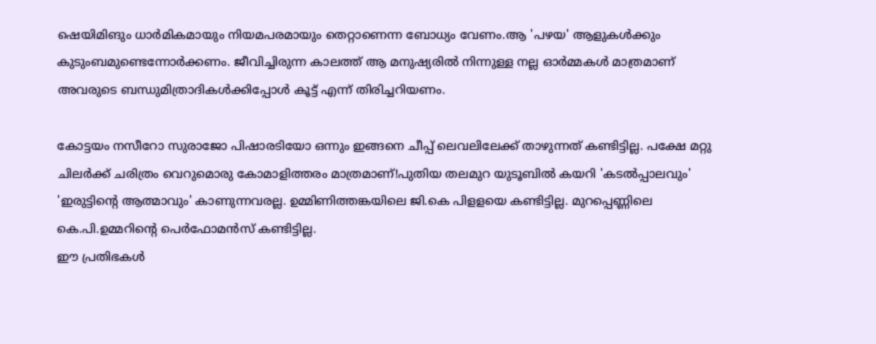ഷെയിമിങും ധാര്‍മികമായും നിയമപരമായും തെറ്റാണെന്ന ബോധ്യം വേണം.ആ 'പഴയ' ആളുകള്‍ക്കും കുടുംബമുണ്ടെന്നോര്‍ക്കണം. ജീവിച്ചിരുന്ന കാലത്ത് ആ മനുഷ്യരില്‍ നിന്നുള്ള നല്ല ഓര്‍മ്മകള്‍ മാത്രമാണ് അവരുടെ ബന്ധുമിത്രാദികള്‍ക്കിപ്പോള്‍ കൂട്ട് എന്ന് തിരിച്ചറിയണം.

കോട്ടയം നസീറോ സുരാജോ പിഷാരടിയോ ഒന്നും ഇങ്ങനെ ചീപ്പ് ലെവലിലേക്ക് താഴുന്നത് കണ്ടിട്ടില്ല. പക്ഷേ മറ്റു ചിലര്‍ക്ക് ചരിത്രം വെറുമൊരു കോമാളിത്തരം മാത്രമാണ്!പുതിയ തലമുറ യുടൂബില്‍ കയറി 'കടല്‍പ്പാലവും' 'ഇരുട്ടിന്റെ ആത്മാവും' കാണുന്നവരല്ല. ഉമ്മിണിത്തങ്കയിലെ ജി.കെ പിളളയെ കണ്ടിട്ടില്ല. മുറപ്പെണ്ണിലെ കെ.പി.ഉമ്മറിന്റെ പെര്‍ഫോമന്‍സ് കണ്ടിട്ടില്ല.
ഈ പ്രതിഭകള്‍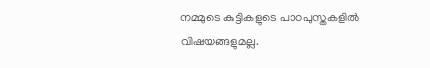നമ്മുടെ കുട്ടികളുടെ പാഠപുസ്തകളില്‍ വിഷയങ്ങളുമല്ല.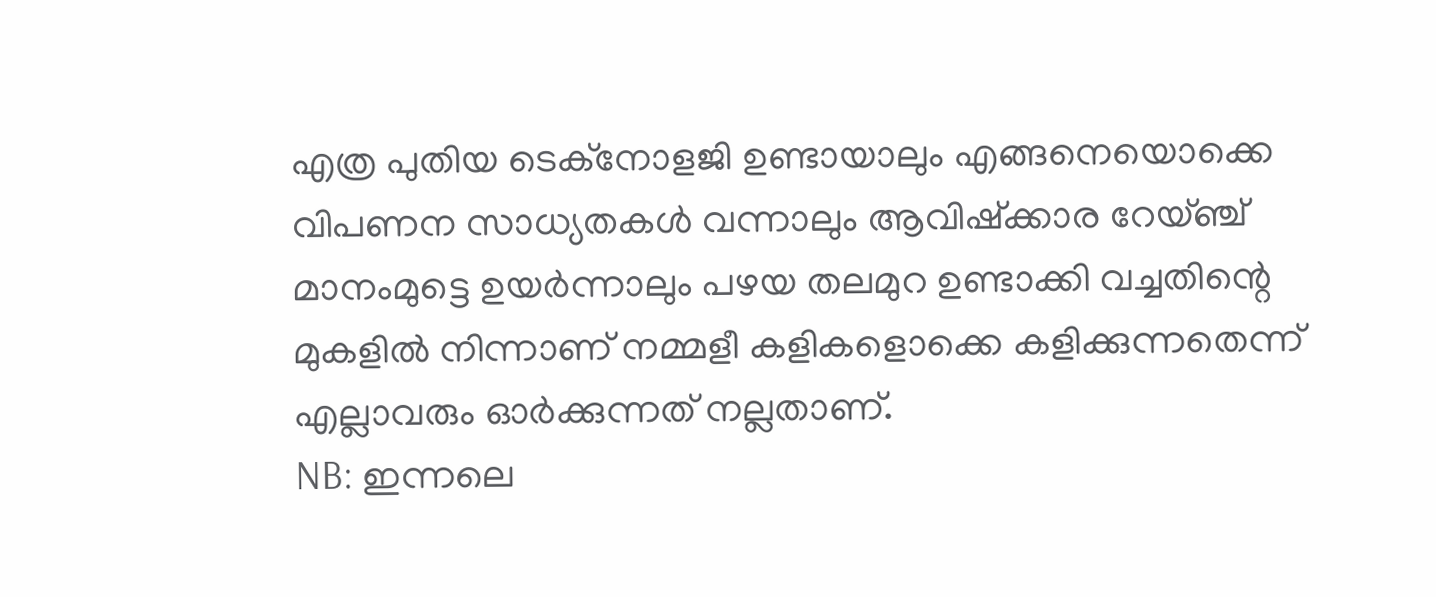എത്ര പുതിയ ടെക്‌നോളജി ഉണ്ടായാലും എങ്ങനെയൊക്കെ വിപണന സാധ്യതകള്‍ വന്നാലും ആവിഷ്‌ക്കാര റേയ്ഞ്ച് മാനംമുട്ടെ ഉയര്‍ന്നാലും പഴയ തലമുറ ഉണ്ടാക്കി വച്ചതിന്റെ മുകളില്‍ നിന്നാണ് നമ്മളീ കളികളൊക്കെ കളിക്കുന്നതെന്ന് എല്ലാവരും ഓര്‍ക്കുന്നത് നല്ലതാണ്.
NB: ഇന്നലെ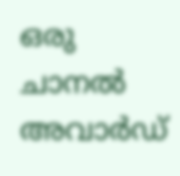ഒരു ചാനല്‍ അവാര്‍ഡ്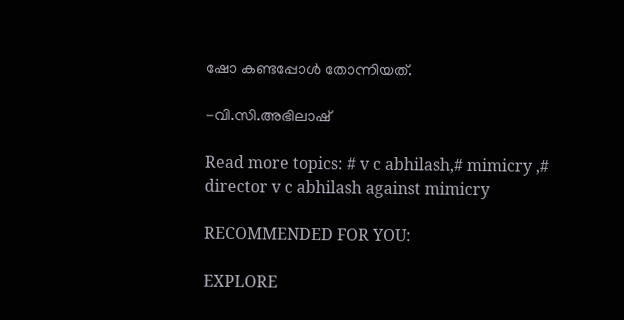ഷോ കണ്ടപ്പോള്‍ തോന്നിയത്.

-വി.സി.അഭിലാഷ്

Read more topics: # v c abhilash,# mimicry ,#
director v c abhilash against mimicry

RECOMMENDED FOR YOU:

EXPLORE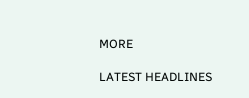MORE

LATEST HEADLINES